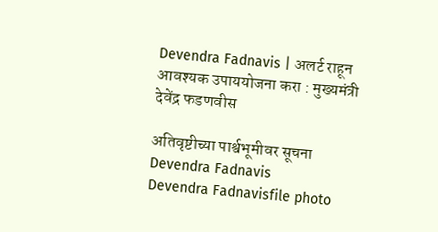Devendra Fadnavis | अलर्ट राहून आवश्यक उपाययोजना करा : मुख्यमंत्री देवेंद्र फडणवीस

अतिवृष्टीच्या पार्श्वभूमीवर सूचना
Devendra Fadnavis
Devendra Fadnavisfile photo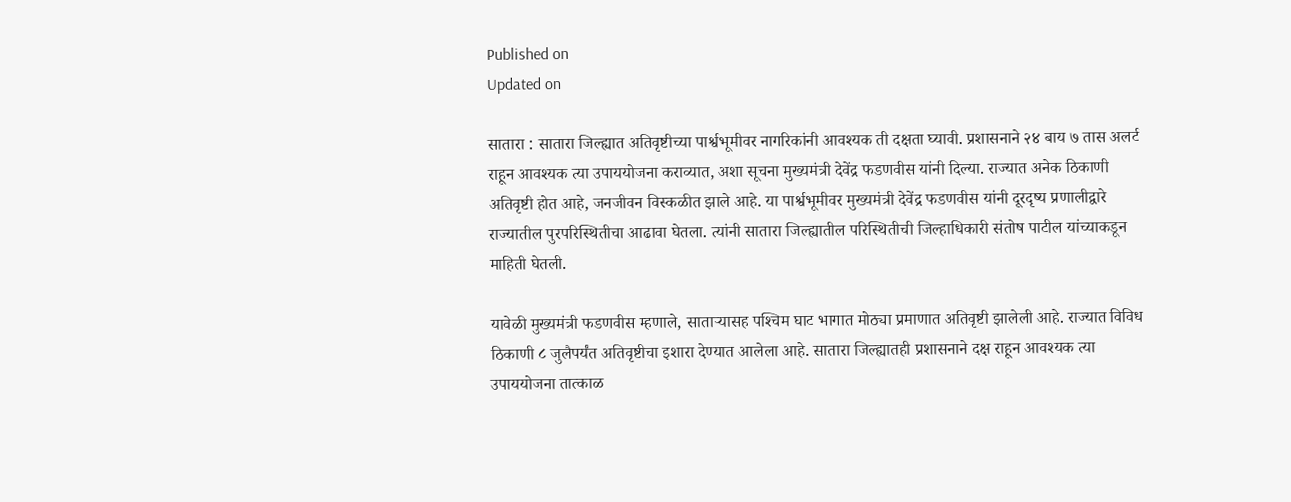Published on
Updated on

सातारा : सातारा जिल्ह्यात अतिवृष्टीच्या पार्श्वभूमीवर नागरिकांनी आवश्यक ती दक्षता घ्यावी. प्रशासनाने २४ बाय ७ तास अलर्ट राहून आवश्यक त्या उपाययोजना कराव्यात, अशा सूचना मुख्यमंत्री देवेंद्र फडणवीस यांनी दिल्या. राज्यात अनेक ठिकाणी अतिवृष्टी होत आहे, जनजीवन विस्कळीत झाले आहे. या पार्श्वभूमीवर मुख्यमंत्री देवेंद्र फडणवीस यांनी दूरदृष्य प्रणालीद्वारे राज्यातील पुरपरिस्थितीचा आढावा घेतला. त्यांनी सातारा जिल्ह्यातील परिस्थितीची जिल्हाधिकारी संतोष पाटील यांच्याकडून माहिती घेतली.

यावेळी मुख्यमंत्री फडणवीस म्हणाले, सातार्‍यासह पश्‍चिम घाट भागात मोठ्या प्रमाणात अतिवृष्टी झालेली आहे. राज्यात विविध ठिकाणी ८ जुलैपर्यंत अतिवृष्टीचा इशारा देण्यात आलेला आहे. सातारा जिल्ह्यातही प्रशासनाने दक्ष राहून आवश्यक त्या उपाययोजना तात्काळ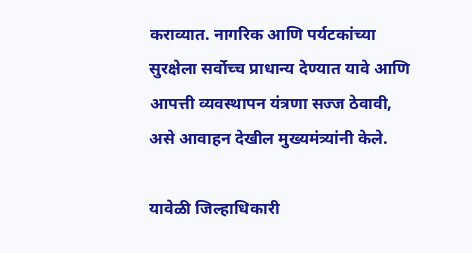कराव्यात. नागरिक आणि पर्यटकांच्या सुरक्षेला सर्वोच्च प्राधान्य देण्यात यावे आणि आपत्ती व्यवस्थापन यंत्रणा सज्ज ठेवावी, असे आवाहन देखील मुख्यमंत्र्यांनी केले.

यावेळी जिल्हाधिकारी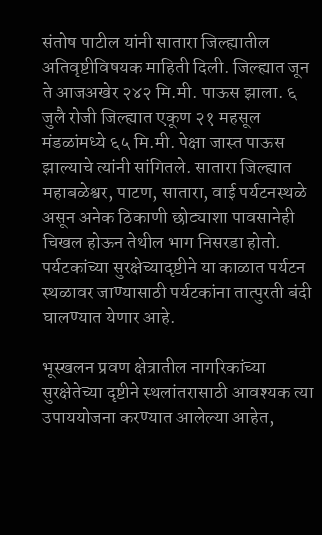संतोष पाटील यांनी सातारा जिल्ह्यातील अतिवृष्टीविषयक माहिती दिली. जिल्ह्यात जून ते आजअखेर २४२ मि.मी. पाऊस झाला. ६ जुलै रोजी जिल्ह्यात एकूण २१ महसूल मंडळांमध्ये ६५ मि.मी. पेक्षा जास्त पाऊस झाल्याचे त्यांनी सांगितले. सातारा जिल्ह्यात महाबळेश्वर, पाटण, सातारा, वाई पर्यटनस्थळे असून अनेक ठिकाणी छोट्याशा पावसानेही चिखल होऊन तेथील भाग निसरडा होतो. पर्यटकांच्या सुरक्षेच्यादृष्टीने या काळात पर्यटन स्थळावर जाण्यासाठी पर्यटकांना तात्पुरती बंदी घालण्यात येणार आहे.

भूस्खलन प्रवण क्षेत्रातील नागरिकांच्या सुरक्षेतेच्या दृष्टीने स्थलांतरासाठी आवश्यक त्या उपाययोजना करण्यात आलेल्या आहेत,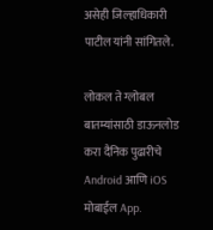असेही जिल्‍हाधिकारी पाटील यांनी सांगितले.

लोकल ते ग्लोबल बातम्यांसाठी डाऊनलोड करा दैनिक पुढारीचे Android आणि iOS मोबाईल App.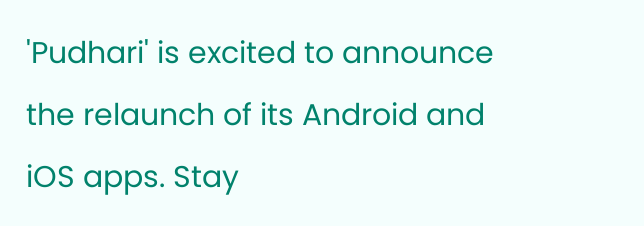'Pudhari' is excited to announce the relaunch of its Android and iOS apps. Stay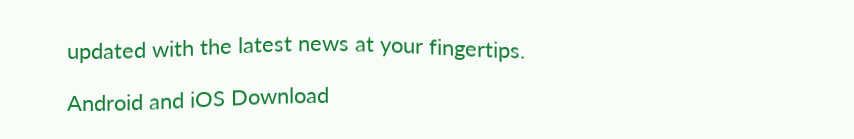updated with the latest news at your fingertips.

Android and iOS Download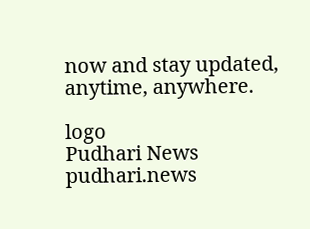now and stay updated, anytime, anywhere.

logo
Pudhari News
pudhari.news